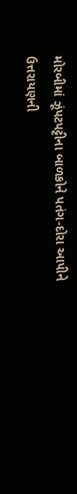મોરબીમાં ઝૂંપટપટ્ટીના બાળકોને પતંગ-દોરા આપીને ઉત્તરાયણની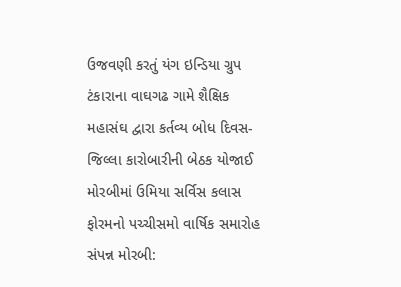ઉજવણી કરતું યંગ ઇન્ડિયા ગ્રુપ ટંકારાના વાઘગઢ ગામે શૈક્ષિક મહાસંઘ દ્વારા કર્તવ્ય બોધ દિવસ-જિલ્લા કારોબારીની બેઠક યોજાઈ મોરબીમાં ઉમિયા સર્વિસ કલાસ ફોરમનો પચ્ચીસમો વાર્ષિક સમારોહ સંપન્ન મોરબી: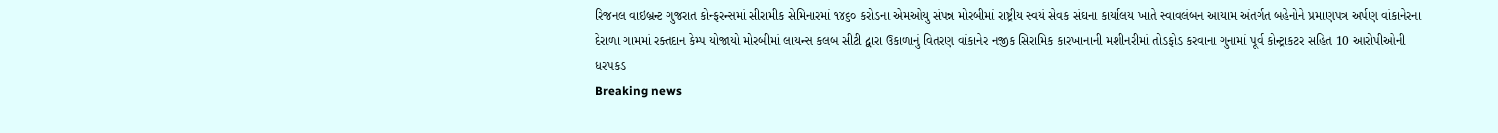રિજનલ વાઇબ્રન્ટ ગુજરાત કોન્ફરન્સમાં સીરામીક સેમિનારમાં ૧૪૬૦ કરોડના એમઓયુ સંપન્ન મોરબીમાં રાષ્ટ્રીય સ્વયં સેવક સંઘના કાર્યાલય ખાતે સ્વાવલંબન આયામ અંતર્ગત બહેનોને પ્રમાણપત્ર અર્પણ વાંકાનેરના દેરાળા ગામમાં રક્તદાન કેમ્પ યોજાયો મોરબીમાં લાયન્સ કલબ સીટી દ્વારા ઉકાળાનું વિતરણ વાંકાનેર નજીક સિરામિક કારખાનાની મશીનરીમાં તોડફોડ કરવાના ગુનામાં પૂર્વ કોન્ટ્રાકટર સહિત 10 આરોપીઓની ધરપકડ
Breaking news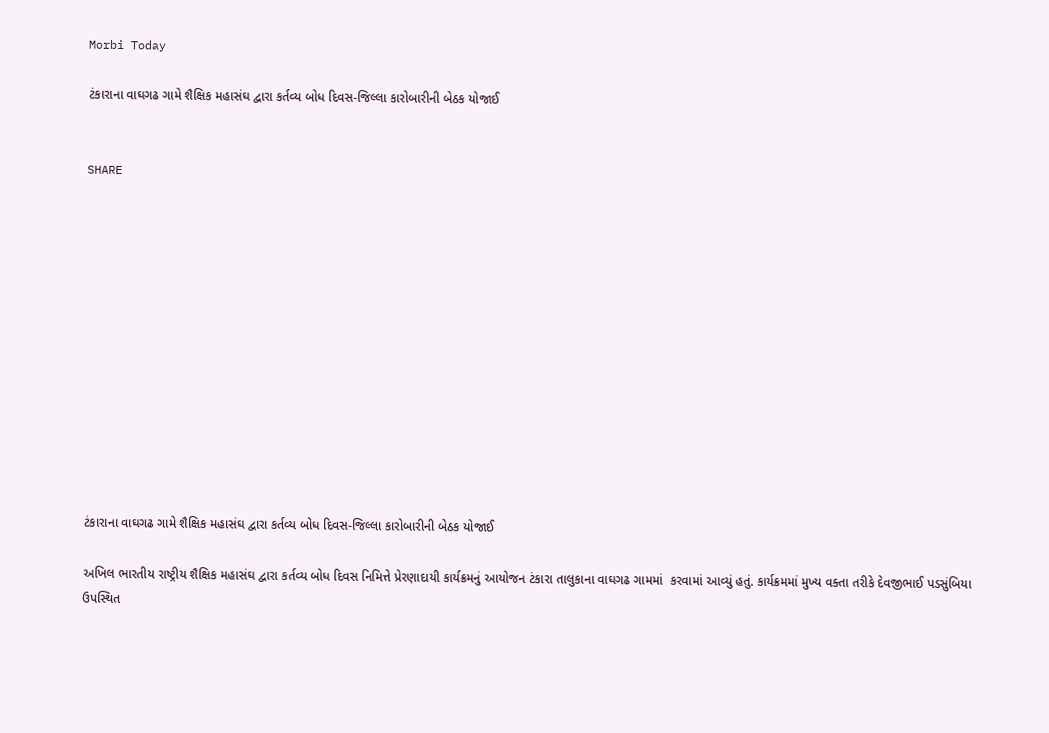Morbi Today

ટંકારાના વાઘગઢ ગામે શૈક્ષિક મહાસંઘ દ્વારા કર્તવ્ય બોધ દિવસ-જિલ્લા કારોબારીની બેઠક યોજાઈ


SHARE













ટંકારાના વાઘગઢ ગામે શૈક્ષિક મહાસંઘ દ્વારા કર્તવ્ય બોધ દિવસ-જિલ્લા કારોબારીની બેઠક યોજાઈ

અખિલ ભારતીય રાષ્ટ્રીય શૈક્ષિક મહાસંઘ દ્વારા કર્તવ્ય બોધ દિવસ નિમિત્તે પ્રેરણાદાયી કાર્યક્રમનું આયોજન ટંકારા તાલુકાના વાઘગઢ ગામમાં  કરવામાં આવ્યું હતું. કાર્યક્રમમાં મુખ્ય વક્તા તરીકે દેવજીભાઈ પડસુંબિયા ઉપસ્થિત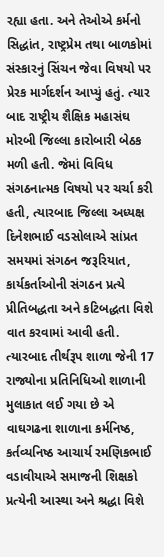રહ્યા હતા. અને તેઓએ કર્મનો સિદ્ધાંત, રાષ્ટ્રપ્રેમ તથા બાળકોમાં સંસ્કારનું સિંચન જેવા વિષયો પર પ્રેરક માર્ગદર્શન આપ્યું હતું. ત્યાર બાદ રાષ્ટ્રીય શૈક્ષિક મહાસંઘ મોરબી જિલ્લા કારોબારી બેઠક મળી હતી. જેમાં વિવિધ સંગઠનાત્મક વિષયો પર ચર્ચા કરી હતી, ત્યારબાદ જિલ્લા અધ્યક્ષ દિનેશભાઈ વડસોલાએ સાંપ્રત સમયમાં સંગઠન જરૂરિયાત, કાર્યકર્તાઓની સંગઠન પ્રત્યે પ્રીતિબદ્ધતા અને કટિબદ્ધતા વિશે વાત કરવામાં આવી હતી. ત્યારબાદ તીર્થરૂપ શાળા જેની 17 રાજ્યોના પ્રતિનિધિઓ શાળાની મુલાકાત લઈ ગયા છે એ વાઘગઢના શાળાના કર્મનિષ્ઠ, કર્તવ્યનિષ્ઠ આચાર્ય રમણિકભાઈ વડાવીયાએ સમાજની શિક્ષકો પ્રત્યેની આસ્થા અને શ્રદ્ધા વિશે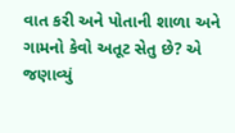વાત કરી અને પોતાની શાળા અને ગામનો કેવો અતૂટ સેતુ છે? એ જણાવ્યું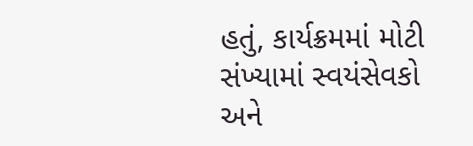હતું, કાર્યક્રમમાં મોટી સંખ્યામાં સ્વયંસેવકો અને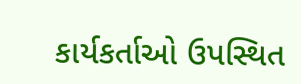કાર્યકર્તાઓ ઉપસ્થિત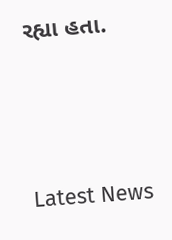રહ્યા હતા.






Latest News